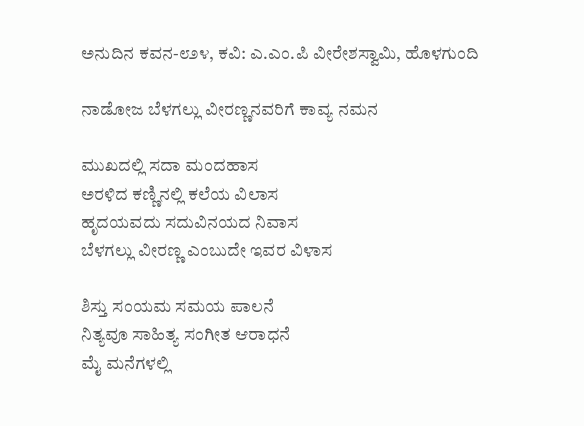ಅನುದಿನ ಕವನ-೮೨೪, ಕವಿ: ಎ.ಎಂ.ಪಿ ವೀರೇಶಸ್ವಾಮಿ, ಹೊಳಗುಂದಿ

ನಾಡೋಜ ಬೆಳಗಲ್ಲು ವೀರಣ್ಣನವರಿಗೆ ಕಾವ್ಯ ನಮನ

ಮುಖದಲ್ಲಿ ಸದಾ ಮಂದಹಾಸ
ಅರಳಿದ ಕಣ್ಣಿನಲ್ಲಿ ಕಲೆಯ ವಿಲಾಸ
ಹೃದಯವದು ಸದುವಿನಯದ ನಿವಾಸ
ಬೆಳಗಲ್ಲು ವೀರಣ್ಣ ಎಂಬುದೇ ಇವರ ವಿಳಾಸ

ಶಿಸ್ತು ಸಂಯಮ ಸಮಯ ಪಾಲನೆ
ನಿತ್ಯವೂ ಸಾಹಿತ್ಯ ಸಂಗೀತ ಆರಾಧನೆ
ಮೈ ಮನೆಗಳಲ್ಲಿ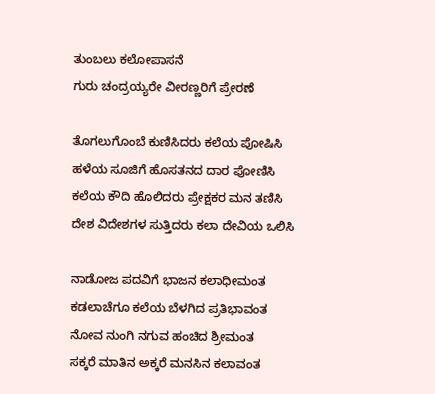ತುಂಬಲು ಕಲೋಪಾಸನೆ
ಗುರು ಚಂದ್ರಯ್ಯರೇ ವೀರಣ್ಣರಿಗೆ ಪ್ರೇರಣೆ

ತೊಗಲುಗೊಂಬೆ ಕುಣಿಸಿದರು ಕಲೆಯ ಪೋಷಿಸಿ
ಹಳೆಯ ಸೂಜಿಗೆ ಹೊಸತನದ ದಾರ ಪೋಣಿಸಿ
ಕಲೆಯ ಕೌದಿ ಹೊಲಿದರು ಪ್ರೇಕ್ಷಕರ ಮನ ತಣಿಸಿ
ದೇಶ ವಿದೇಶಗಳ ಸುತ್ತಿದರು ಕಲಾ ದೇವಿಯ ಒಲಿಸಿ

ನಾಡೋಜ ಪದವಿಗೆ ಭಾಜನ ಕಲಾಧೀಮಂತ
ಕಡಲಾಚೆಗೂ ಕಲೆಯ ಬೆಳಗಿದ ಪ್ರತಿಭಾವಂತ
ನೋವ ನುಂಗಿ ನಗುವ ಹಂಚಿದ ಶ್ರೀಮಂತ
ಸಕ್ಕರೆ ಮಾತಿನ ಅಕ್ಕರೆ ಮನಸಿನ ಕಲಾವಂತ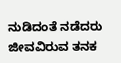ನುಡಿದಂತೆ ನಡೆದರು ಜೀವವಿರುವ ತನಕ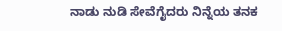ನಾಡು ನುಡಿ ಸೇವೆಗೈದರು ನಿನ್ನೆಯ ತನಕ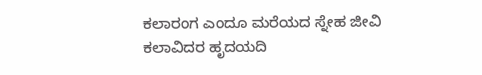ಕಲಾರಂಗ ಎಂದೂ ಮರೆಯದ ಸ್ನೇಹ ಜೀವಿ
ಕಲಾವಿದರ ಹೃದಯದಿ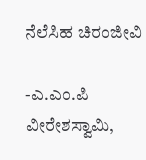ನೆಲೆಸಿಹ ಚಿರಂಜೀವಿ

-ಎ.ಎಂ.ಪಿ ವೀರೇಶಸ್ವಾಮಿ,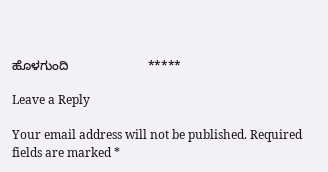ಹೊಳಗುಂದಿ                       *****

Leave a Reply

Your email address will not be published. Required fields are marked *